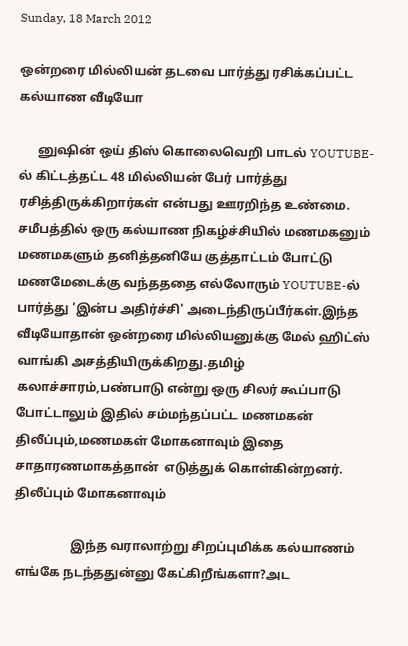Sunday, 18 March 2012

ஒன்றரை மில்லியன் தடவை பார்த்து ரசிக்கப்பட்ட கல்யாண வீடியோ

      னுஷின் ஒய் திஸ் கொலைவெறி பாடல் YOUTUBE-ல் கிட்டத்தட்ட 48 மில்லியன் பேர் பார்த்து ரசித்திருக்கிறார்கள் என்பது ஊரறிந்த உண்மை. சமீபத்தில் ஒரு கல்யாண நிகழ்ச்சியில் மணமகனும் மணமகளும் தனித்தனியே குத்தாட்டம் போட்டு மணமேடைக்கு வந்தததை எல்லோரும் YOUTUBE-ல் பார்த்து 'இன்ப அதிர்ச்சி' அடைந்திருப்பீர்கள்.இந்த வீடியோதான் ஒன்றரை மில்லியனுக்கு மேல் ஹிட்ஸ் வாங்கி அசத்தியிருக்கிறது.தமிழ் கலாச்சாரம்,பண்பாடு என்று ஒரு சிலர் கூப்பாடு போட்டாலும் இதில் சம்மந்தப்பட்ட மணமகன் திலீப்பும்,மணமகள் மோகனாவும் இதை சாதாரணமாகத்தான்  எடுத்துக் கொள்கின்றனர்.
திலீப்பும் மோகனாவும்

                  இந்த வராலாற்று சிறப்புமிக்க கல்யாணம் எங்கே நடந்ததுன்னு கேட்கிறீங்களா?அட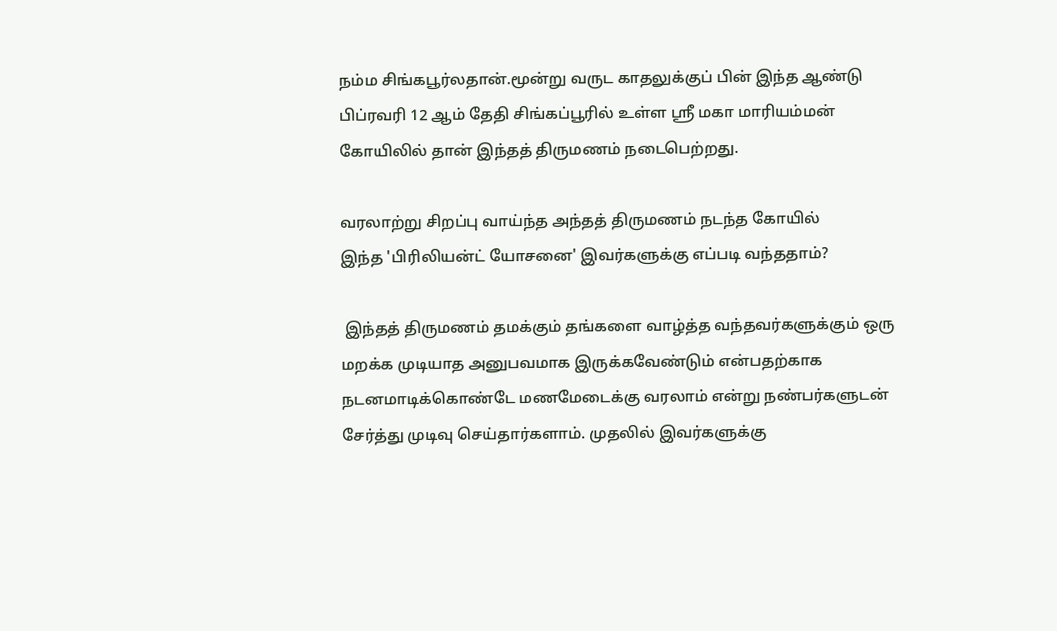நம்ம சிங்கபூர்லதான்.மூன்று வருட காதலுக்குப் பின் இந்த ஆண்டு பிப்ரவரி 12 ஆம் தேதி சிங்கப்பூரில் உள்ள ஸ்ரீ மகா மாரியம்மன் கோயிலில் தான் இந்தத் திருமணம் நடைபெற்றது.

வரலாற்று சிறப்பு வாய்ந்த அந்தத் திருமணம் நடந்த கோயில்
இந்த 'பிரிலியன்ட் யோசனை' இவர்களுக்கு எப்படி வந்ததாம்?

 இந்தத் திருமணம் தமக்கும் தங்களை வாழ்த்த வந்தவர்களுக்கும் ஒரு மறக்க முடியாத அனுபவமாக இருக்கவேண்டும் என்பதற்காக நடனமாடிக்கொண்டே மணமேடைக்கு வரலாம் என்று நண்பர்களுடன் சேர்த்து முடிவு செய்தார்களாம். முதலில் இவர்களுக்கு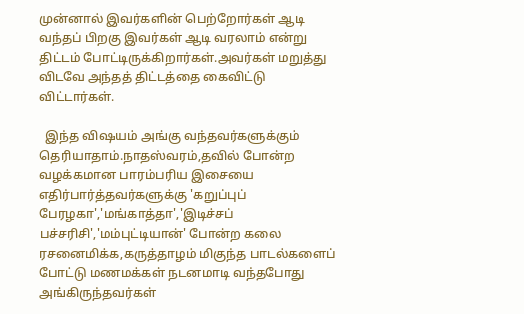முன்னால் இவர்களின் பெற்றோர்கள் ஆடி வந்தப் பிறகு இவர்கள் ஆடி வரலாம் என்று திட்டம் போட்டிருக்கிறார்கள்.அவர்கள் மறுத்து விடவே அந்தத் திட்டத்தை கைவிட்டு விட்டார்கள்.

  இந்த விஷயம் அங்கு வந்தவர்களுக்கும் தெரியாதாம்.நாதஸ்வரம்,தவில் போன்ற வழக்கமான பாரம்பரிய இசையை எதிர்பார்த்தவர்களுக்கு 'கறுப்புப் பேரழகா','மங்காத்தா','இடிச்சப் பச்சரிசி','மம்புட்டியான்' போன்ற கலை ரசனைமிக்க,கருத்தாழம் மிகுந்த பாடல்களைப் போட்டு மணமக்கள் நடனமாடி வந்தபோது அங்கிருந்தவர்கள்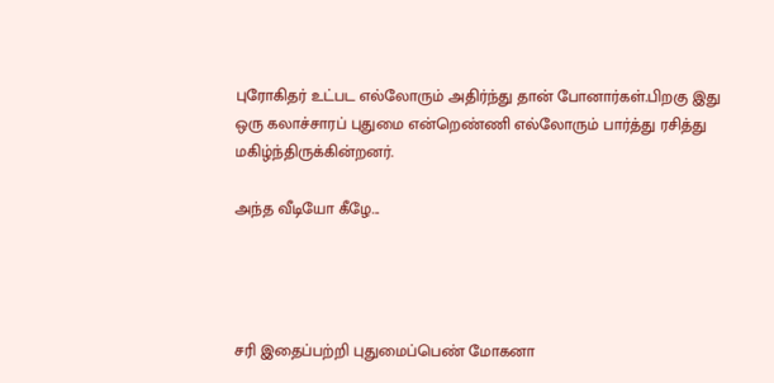புரோகிதர் உட்பட எல்லோரும் அதிர்ந்து தான் போனார்கள்.பிறகு இது ஒரு கலாச்சாரப் புதுமை என்றெண்ணி எல்லோரும் பார்த்து ரசித்து மகிழ்ந்திருக்கின்றனர்.

அந்த வீடியோ கீழே...




சரி இதைப்பற்றி புதுமைப்பெண் மோகனா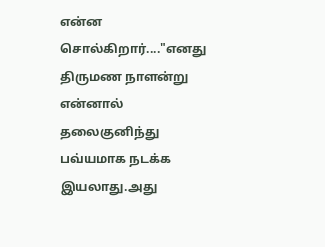என்ன சொல்கிறார்...."எனது திருமண நாளன்று என்னால் தலைகுனிந்து பவ்யமாக நடக்க இயலாது.அது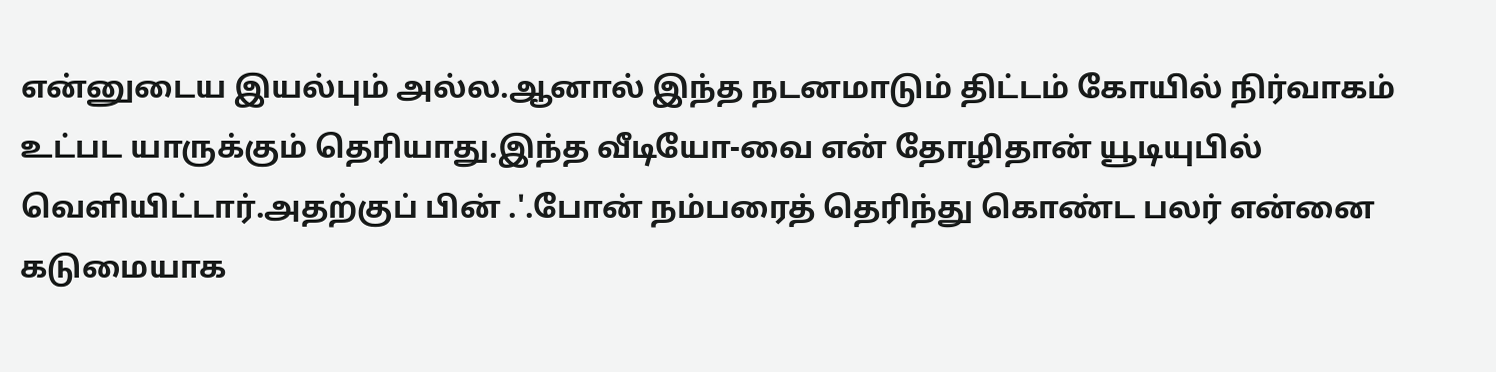என்னுடைய இயல்பும் அல்ல.ஆனால் இந்த நடனமாடும் திட்டம் கோயில் நிர்வாகம் உட்பட யாருக்கும் தெரியாது.இந்த வீடியோ-வை என் தோழிதான் யூடியுபில் வெளியிட்டார்.அதற்குப் பின் .'.போன் நம்பரைத் தெரிந்து கொண்ட பலர் என்னை கடுமையாக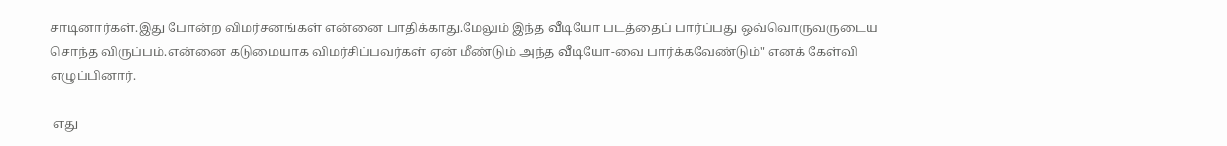சாடினார்கள்.இது போன்ற விமர்சனங்கள் என்னை பாதிக்காது.மேலும் இந்த வீடியோ படத்தைப் பார்ப்பது ஒவ்வொருவருடைய சொந்த விருப்பம்.என்னை கடுமையாக விமர்சிப்பவர்கள் ஏன் மீண்டும் அந்த வீடியோ-வை பார்க்கவேண்டும்" எனக் கேள்வி எழுப்பினார்.

 எது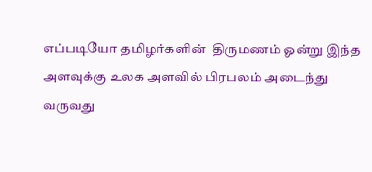எப்படியோ தமிழர்களின்  திருமணம் ஓன்று இந்த அளவுக்கு உலக அளவில் பிரபலம் அடைந்து வருவது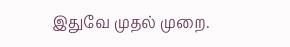இதுவே முதல் முறை.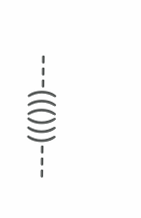---((()))---